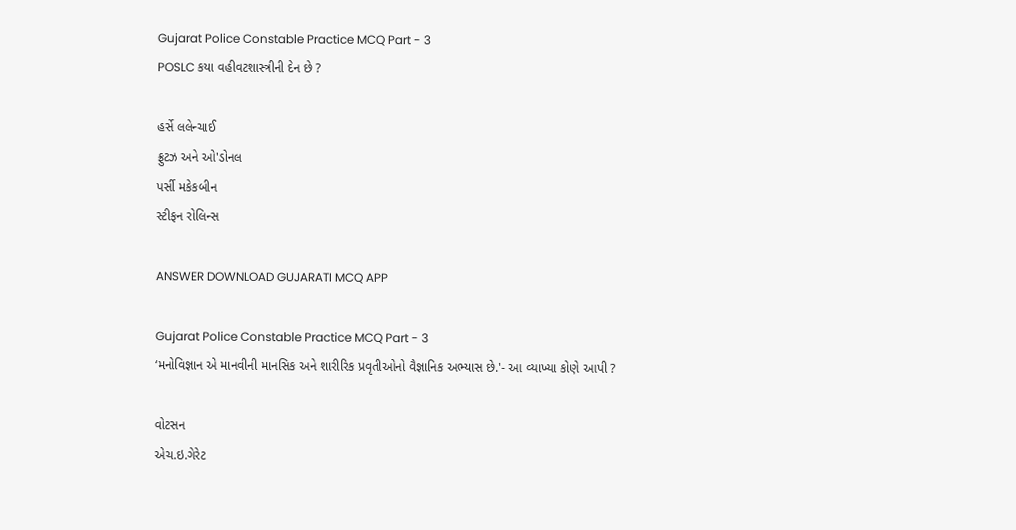Gujarat Police Constable Practice MCQ Part - 3
POSLC કયા વહીવટશાસ્ત્રીની દેન છે ?

હર્સે લલેન્ચાઈ
ફ્રુટઝ અને ઓ'ડોનલ
પર્સી મકેકબીન
સ્ટીફન રોલિન્સ

ANSWER DOWNLOAD GUJARATI MCQ APP

Gujarat Police Constable Practice MCQ Part - 3
‘મનોવિજ્ઞાન એ માનવીની માનસિક અને શારીરિક પ્રવૃતીઓનો વૈજ્ઞાનિક અભ્યાસ છે.'- આ વ્યાખ્યા કોણે આપી ?

વોટસન
એચ.ઇ.ગેરેટ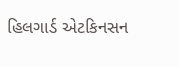હિલગાર્ડ એટકિનસન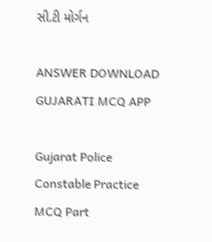સી.ટી મોર્ગન

ANSWER DOWNLOAD GUJARATI MCQ APP

Gujarat Police Constable Practice MCQ Part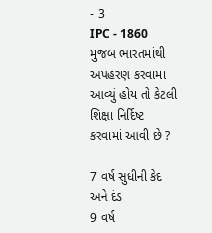- 3
IPC - 1860 મુજબ ભારતમાંથી અપહરણ કરવામા આવ્યું હોય તો કેટલી શિક્ષા નિર્દિષ્ટ કરવામાં આવી છે ?

7 વર્ષ સુધીની કેદ અને દંડ
9 વર્ષ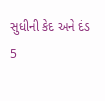સુધીની કેદ અને દંડ
5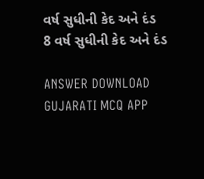વર્ષ સુધીની કેદ અને દંડ
8 વર્ષ સુધીની કેદ અને દંડ

ANSWER DOWNLOAD GUJARATI MCQ APP